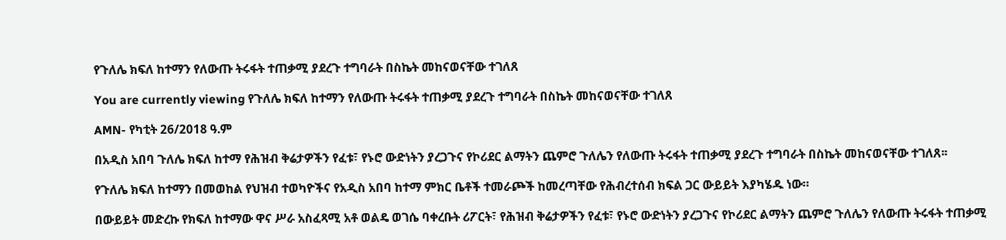የጉለሌ ክፍለ ከተማን የለውጡ ትሩፋት ተጠቃሚ ያደረጉ ተግባራት በስኬት መከናወናቸው ተገለጸ

You are currently viewing የጉለሌ ክፍለ ከተማን የለውጡ ትሩፋት ተጠቃሚ ያደረጉ ተግባራት በስኬት መከናወናቸው ተገለጸ

AMN- የካቲት 26/2018 ዓ.ም

በአዲስ አበባ ጉለሌ ክፍለ ከተማ የሕዝብ ቅሬታዎችን የፈቱ፣ የኑሮ ውድነትን ያረጋጉና የኮሪደር ልማትን ጨምሮ ጉለሌን የለውጡ ትሩፋት ተጠቃሚ ያደረጉ ተግባራት በስኬት መከናወናቸው ተገለጸ፡፡

የጉለሌ ክፍለ ከተማን በመወከል የህዝብ ተወካዮችና የአዲስ አበባ ከተማ ምክር ቤቶች ተመራጮች ከመረጣቸው የሕብረተሰብ ክፍል ጋር ውይይት እያካሄዱ ነው።

በውይይት መድረኩ የክፍለ ከተማው ዋና ሥራ አስፈጻሚ አቶ ወልዴ ወገሴ ባቀረቡት ሪፖርት፣ የሕዝብ ቅሬታዎችን የፈቱ፣ የኑሮ ውድነትን ያረጋጉና የኮሪደር ልማትን ጨምሮ ጉለሌን የለውጡ ትሩፋት ተጠቃሚ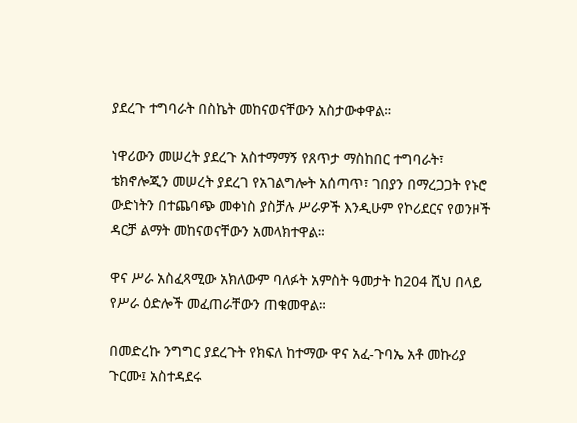ያደረጉ ተግባራት በስኬት መከናወናቸውን አስታውቀዋል።

ነዋሪውን መሠረት ያደረጉ አስተማማኝ የጸጥታ ማስከበር ተግባራት፣ ቴክኖሎጂን መሠረት ያደረገ የአገልግሎት አሰጣጥ፣ ገበያን በማረጋጋት የኑሮ ውድነትን በተጨባጭ መቀነስ ያስቻሉ ሥራዎች እንዲሁም የኮሪደርና የወንዞች ዳርቻ ልማት መከናወናቸውን አመላክተዋል።

ዋና ሥራ አስፈጻሚው አክለውም ባለፉት አምስት ዓመታት ከ204 ሺህ በላይ የሥራ ዕድሎች መፈጠራቸውን ጠቁመዋል።

በመድረኩ ንግግር ያደረጉት የክፍለ ከተማው ዋና አፈ-ጉባኤ አቶ መኩሪያ ጉርሙ፤ አስተዳደሩ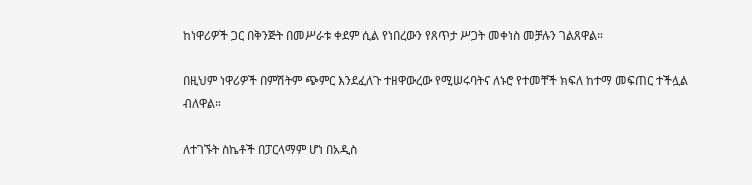ከነዋሪዎች ጋር በቅንጅት በመሥራቱ ቀደም ሲል የነበረውን የጸጥታ ሥጋት መቀነስ መቻሉን ገልጸዋል።

በዚህም ነዋሪዎች በምሽትም ጭምር እንደፈለጉ ተዘዋውረው የሚሠሩባትና ለኑሮ የተመቸች ክፍለ ከተማ መፍጠር ተችሏል ብለዋል።

ለተገኙት ስኬቶች በፓርላማም ሆነ በአዲስ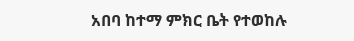አበባ ከተማ ምክር ቤት የተወከሉ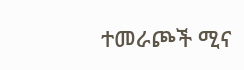ተመራጮች ሚና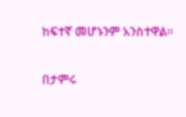ከፍተኛ መሆኑንም አንስተዋል።

በታምሩ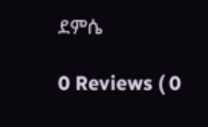ደምሴ

0 Reviews ( 0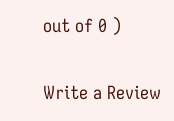out of 0 )

Write a Review